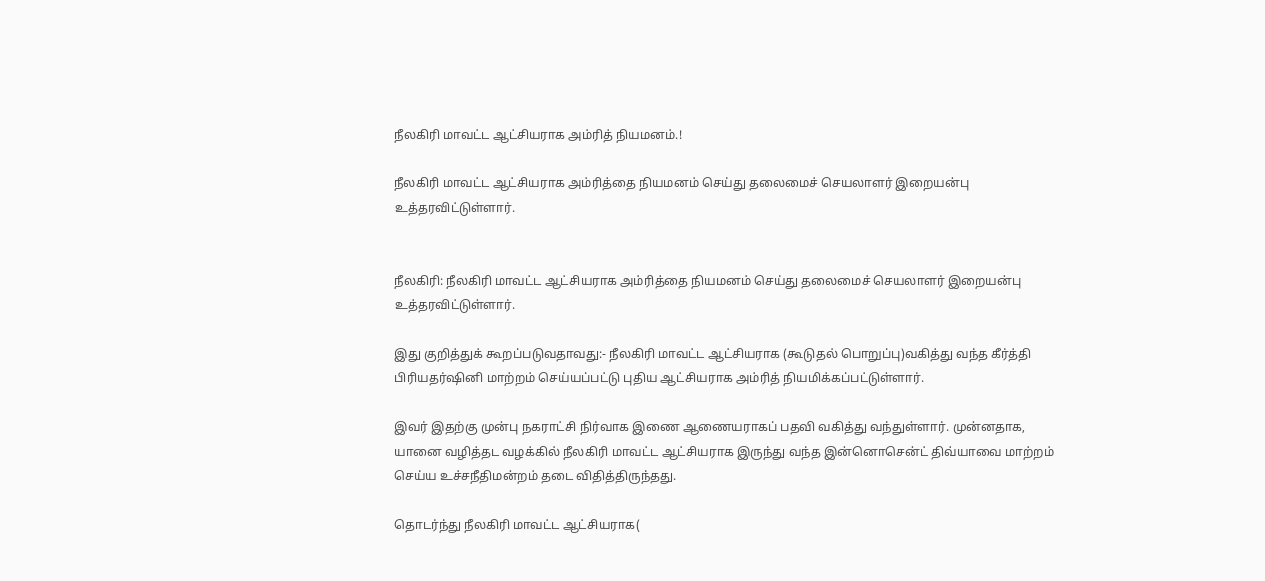நீலகிரி மாவட்ட ஆட்சியராக அம்ரித் நியமனம்.!

நீலகிரி மாவட்ட ஆட்சியராக அம்ரித்தை நியமனம் செய்து தலைமைச் செயலாளர் இறையன்பு உத்தரவிட்டுள்ளார்.


நீலகிரி: நீலகிரி மாவட்ட ஆட்சியராக அம்ரித்தை நியமனம் செய்து தலைமைச் செயலாளர் இறையன்பு உத்தரவிட்டுள்ளார்.

இது குறித்துக் கூறப்படுவதாவது:- நீலகிரி மாவட்ட ஆட்சியராக (கூடுதல் பொறுப்பு)வகித்து வந்த கீர்த்தி பிரியதர்ஷினி மாற்றம் செய்யப்பட்டு புதிய ஆட்சியராக அம்ரித் நியமிக்கப்பட்டுள்ளார்.

இவர் இதற்கு முன்பு நகராட்சி நிர்வாக இணை ஆணையராகப் பதவி வகித்து வந்துள்ளார். முன்னதாக, யானை வழித்தட வழக்கில் நீலகிரி மாவட்ட ஆட்சியராக இருந்து வந்த இன்னொசென்ட் திவ்யாவை மாற்றம் செய்ய உச்சநீதிமன்றம் தடை விதித்திருந்தது.

தொடர்ந்து நீலகிரி மாவட்ட ஆட்சியராக(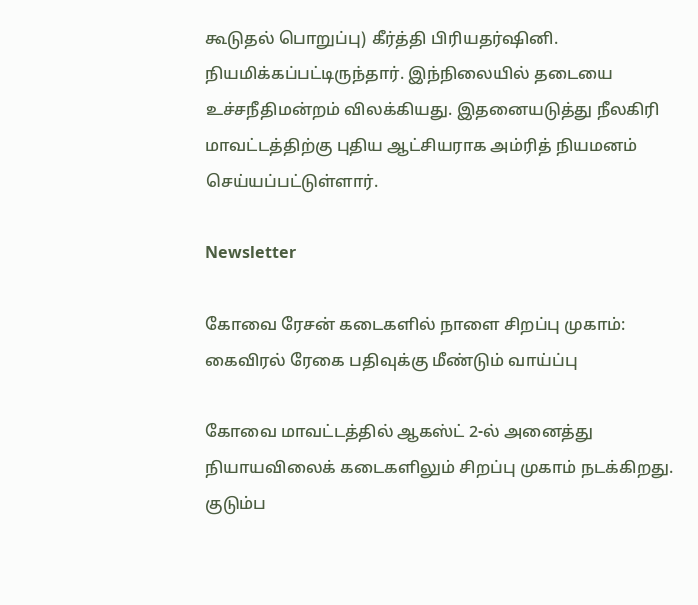கூடுதல் பொறுப்பு) கீர்த்தி பிரியதர்ஷினி. நியமிக்கப்பட்டிருந்தார். இந்நிலையில் தடையை உச்சநீதிமன்றம் விலக்கியது. இதனையடுத்து நீலகிரி மாவட்டத்திற்கு புதிய ஆட்சியராக அம்ரித் நியமனம் செய்யப்பட்டுள்ளார்.

Newsletter

கோவை ரேசன் கடைகளில் நாளை சிறப்பு முகாம்: கைவிரல் ரேகை பதிவுக்கு மீண்டும் வாய்ப்பு

கோவை மாவட்டத்தில் ஆகஸ்ட் 2-ல் அனைத்து நியாயவிலைக் கடைகளிலும் சிறப்பு முகாம் நடக்கிறது. குடும்ப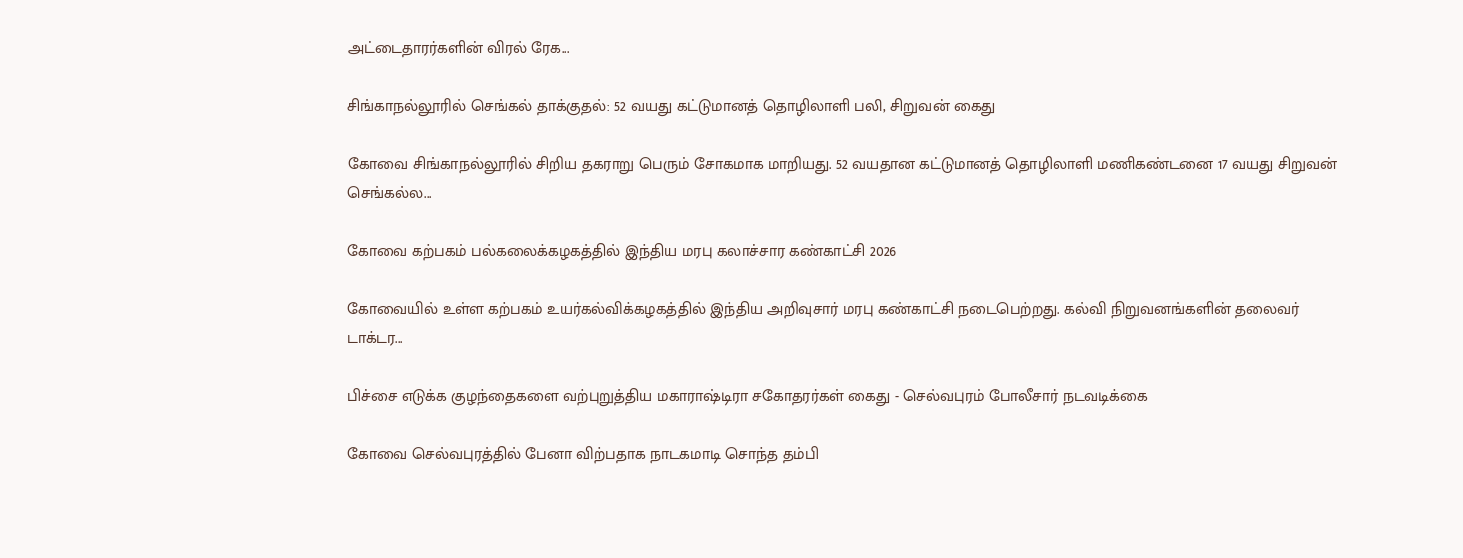அட்டைதாரர்களின் விரல் ரேக...

சிங்காநல்லூரில் செங்கல் தாக்குதல்: 52 வயது கட்டுமானத் தொழிலாளி பலி, சிறுவன் கைது

கோவை சிங்காநல்லூரில் சிறிய தகராறு பெரும் சோகமாக மாறியது. 52 வயதான கட்டுமானத் தொழிலாளி மணிகண்டனை 17 வயது சிறுவன் செங்கல்ல...

கோவை கற்பகம் பல்கலைக்கழகத்தில் இந்திய மரபு கலாச்சார கண்காட்சி 2026

கோவையில் உள்ள கற்பகம் உயர்கல்விக்கழகத்தில் இந்திய அறிவுசார் மரபு கண்காட்சி நடைபெற்றது. கல்வி நிறுவனங்களின் தலைவர் டாக்டர...

பிச்சை எடுக்க குழந்தைகளை வற்புறுத்திய மகாராஷ்டிரா சகோதரர்கள் கைது - செல்வபுரம் போலீசார் நடவடிக்கை

கோவை செல்வபுரத்தில் பேனா விற்பதாக நாடகமாடி சொந்த தம்பி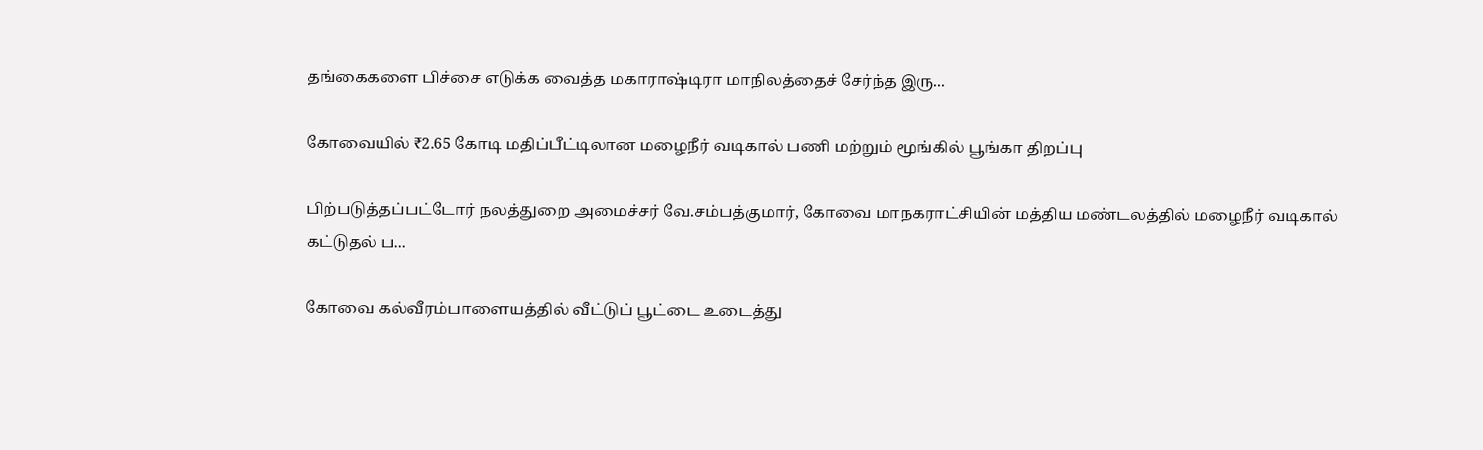தங்கைகளை பிச்சை எடுக்க வைத்த மகாராஷ்டிரா மாநிலத்தைச் சேர்ந்த இரு...

கோவையில் ₹2.65 கோடி மதிப்பீட்டிலான மழைநீர் வடிகால் பணி மற்றும் மூங்கில் பூங்கா திறப்பு

பிற்படுத்தப்பட்டோர் நலத்துறை அமைச்சர் வே.சம்பத்குமார், கோவை மாநகராட்சியின் மத்திய மண்டலத்தில் மழைநீர் வடிகால் கட்டுதல் ப...

கோவை கல்வீரம்பாளையத்தில் வீட்டுப் பூட்டை உடைத்து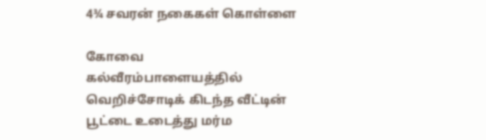4¾ சவரன் நகைகள் கொள்ளை

கோவை கல்வீரம்பாளையத்தில் வெறிச்சோடிக் கிடந்த வீட்டின் பூட்டை உடைத்து மர்ம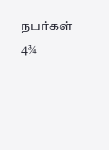நபர்கள் 4¾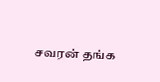சவரன் தங்க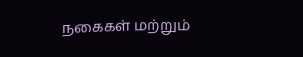நகைகள் மற்றும்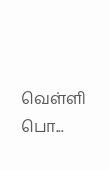வெள்ளி பொ...